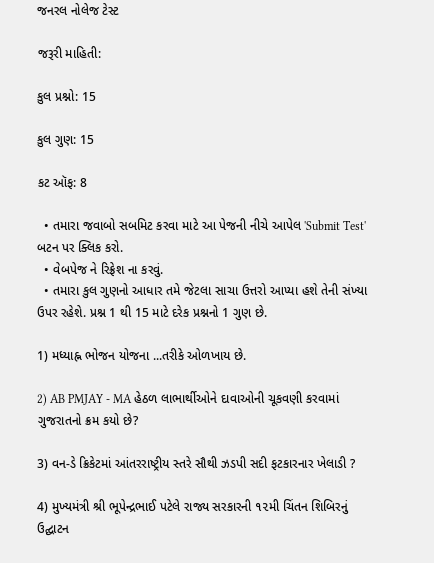જનરલ નોલેજ ટેસ્ટ

જરૂરી માહિતી:

કુલ પ્રશ્નો: 15

કુલ ગુણ: 15

કટ ઑફ: 8

  • તમારા જવાબો સબમિટ કરવા માટે આ પેજની નીચે આપેલ 'Submit Test' બટન પર ક્લિક કરો.
  • વેબપેજ ને રિફ્રેશ ના કરવું.
  • તમારા કુલ ગુણનો આધાર તમે જેટલા સાચા ઉત્તરો આપ્યા હશે તેની સંખ્યા ઉપર રહેશે. પ્રશ્ન 1 થી 15 માટે દરેક પ્રશ્નનો 1 ગુણ છે.

1) મધ્યાહ્ન ભોજન યોજના ...તરીકે ઓળખાય છે.

2) AB PMJAY - MA હેઠળ લાભાર્થીઓને દાવાઓની ચૂકવણી કરવામાં ગુજરાતનો ક્રમ કયો છે?

3) વન-ડે ક્રિકેટમાં આંતરરાષ્ટ્રીય સ્તરે સૌથી ઝડપી સદી ફટકારનાર ખેલાડી ?

4) મુખ્યમંત્રી શ્રી ભૂપેન્દ્રભાઈ પટેલે રાજ્ય સરકારની ૧૨મી ચિંતન શિબિરનું ઉદ્ઘાટન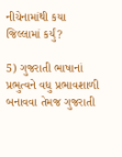નીચેનામાંથી કયા જિલ્લામાં કર્યું?

5) ગુજરાતી ભાષાનાં પ્રભુત્વને વધુ પ્રભાવશાળી બનાવવા તેમજ ગુજરાતી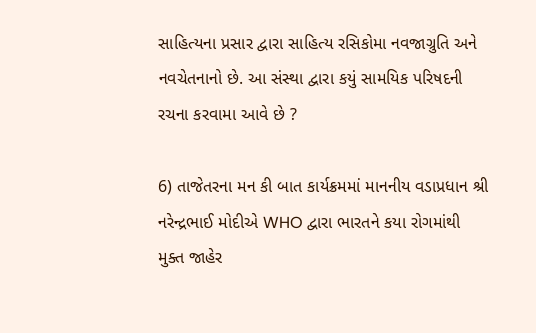સાહિત્યના પ્રસાર દ્વારા સાહિત્ય રસિકોમા નવજાગ્રુતિ અને નવચેતનાનો છે. આ સંસ્થા દ્વારા કયું સામયિક પરિષદની રચના કરવામા આવે છે ?

6) તાજેતરના મન કી બાત કાર્યક્રમમાં માનનીય વડાપ્રધાન શ્રી નરેન્દ્રભાઈ મોદીએ WHO દ્વારા ભારતને કયા રોગમાંથી મુક્ત જાહેર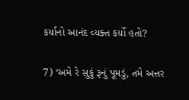કર્યાનો આનંદ વ્યક્ત કર્યો હતો?

7) ‘અમે રે સુકું રૂનું પૂમડું, તમે અત્તર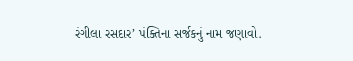રંગીલા રસદાર’ પંક્તિના સર્જકનું નામ જણાવો.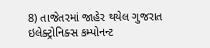8) તાજેતરમાં જાહેર થયેલ ગુજરાત ઇલેક્ટ્રોનિક્સ કમ્પોનન્ટ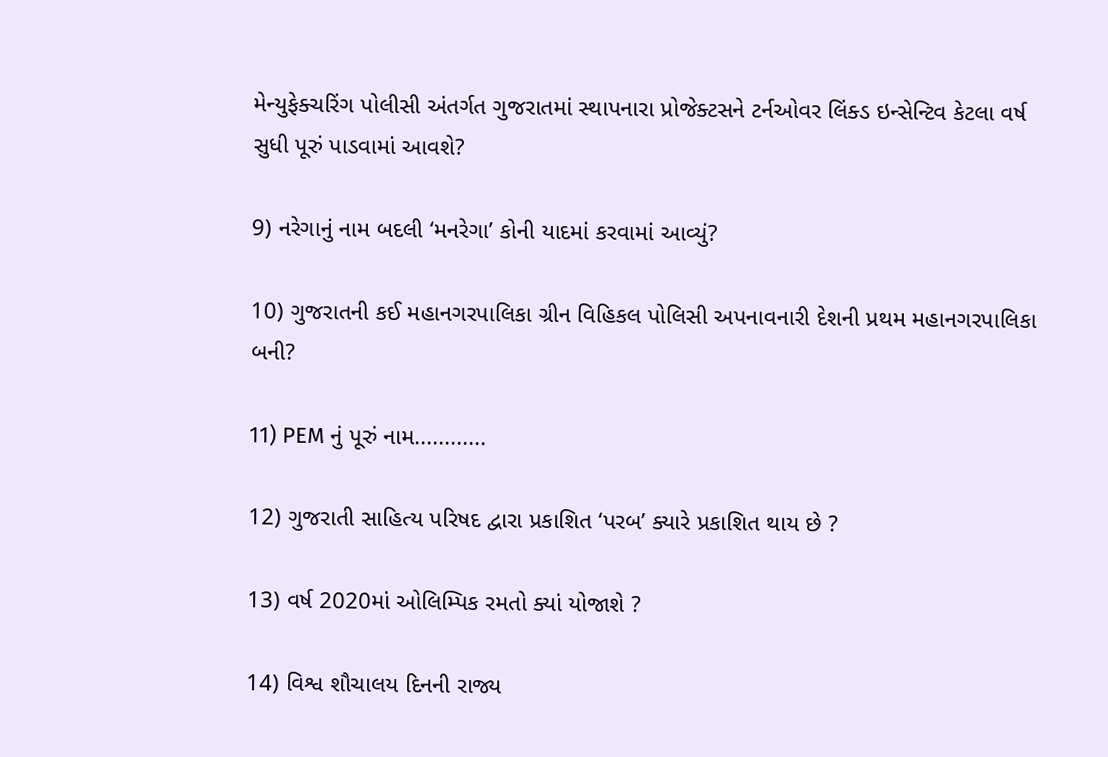મેન્યુફેક્ચરિંગ પોલીસી અંતર્ગત ગુજરાતમાં સ્થાપનારા પ્રોજેક્ટસને ટર્નઓવર લિંક્ડ ઇન્સેન્ટિવ કેટલા વર્ષ સુધી પૂરું પાડવામાં આવશે?

9) નરેગાનું નામ બદલી ‘મનરેગા’ કોની યાદમાં કરવામાં આવ્યું?

10) ગુજરાતની કઈ મહાનગરપાલિકા ગ્રીન વિહિકલ પોલિસી અપનાવનારી દેશની પ્રથમ મહાનગરપાલિકા બની?

11) PEM નું પૂરું નામ............

12) ગુજરાતી સાહિત્ય પરિષદ દ્વારા પ્રકાશિત ‘પરબ’ ક્યારે પ્રકાશિત થાય છે ?

13) વર્ષ 2020માં ઓલિમ્પિક રમતો ક્યાં યોજાશે ?

14) વિશ્વ શૌચાલય દિનની રાજ્ય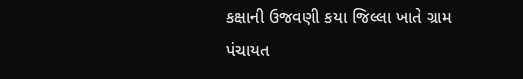કક્ષાની ઉજવણી કયા જિલ્લા ખાતે ગ્રામ પંચાયત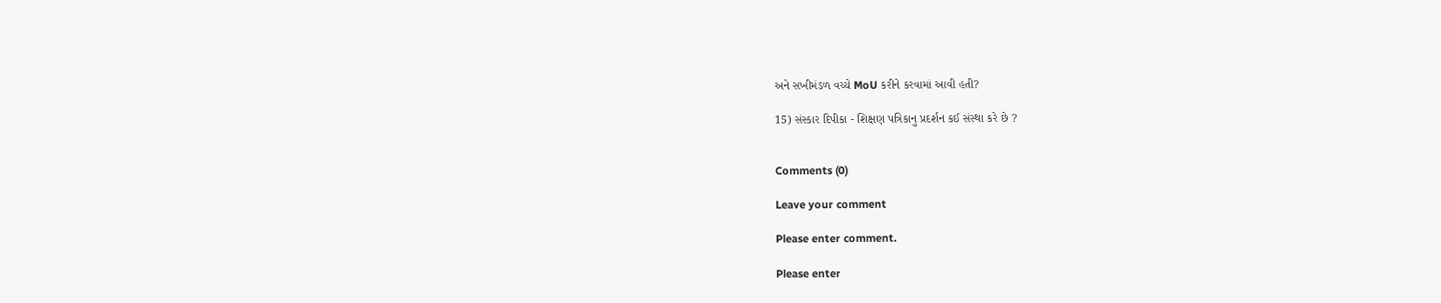અને સખીમંડળ વચ્ચે MoU કરીને કરવામાં આવી હતી?

15) સંસ્કાર દિપીકા - શિક્ષણ પત્રિકાનુ પ્રદર્શન કઈ સંસ્થા કરે છે ?


Comments (0)

Leave your comment

Please enter comment.

Please enter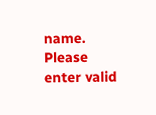name.
Please enter valid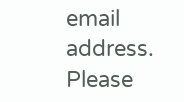email address.
Please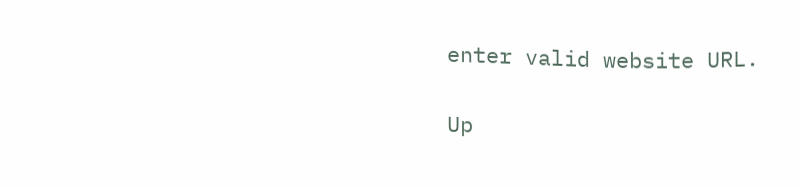enter valid website URL.

Up